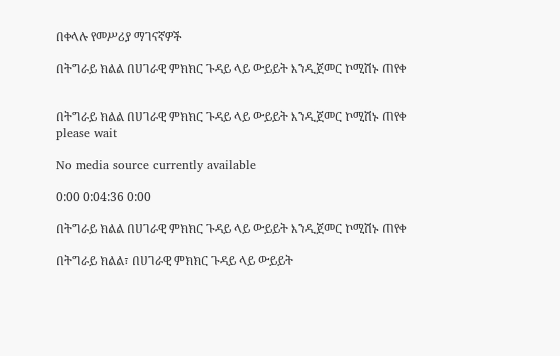በቀላሉ የመሥሪያ ማገናኛዎች

በትግራይ ክልል በሀገራዊ ምክክር ጉዳይ ላይ ውይይት እንዲጀመር ኮሚሽኑ ጠየቀ


በትግራይ ክልል በሀገራዊ ምክክር ጉዳይ ላይ ውይይት እንዲጀመር ኮሚሽኑ ጠየቀ
please wait

No media source currently available

0:00 0:04:36 0:00

በትግራይ ክልል በሀገራዊ ምክክር ጉዳይ ላይ ውይይት እንዲጀመር ኮሚሽኑ ጠየቀ

በትግራይ ክልል፣ በሀገራዊ ምክክር ጉዳይ ላይ ውይይት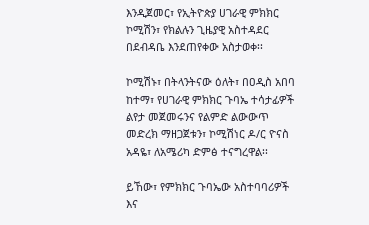እንዲጀመር፣ የኢትዮጵያ ሀገራዊ ምክክር ኮሚሽን፣ የክልሉን ጊዜያዊ አስተዳደር በደብዳቤ እንደጠየቀው አስታወቀ፡፡

ኮሚሽኑ፣ በትላንትናው ዕለት፣ በዐዲስ አበባ ከተማ፣ የሀገራዊ ምክክር ጉባኤ ተሳታፊዎች ልየታ መጀመሩንና የልምድ ልውውጥ መድረክ ማዘጋጀቱን፣ ኮሚሽነር ዶ/ር ዮናስ አዳዬ፣ ለአሜሪካ ድምፅ ተናግረዋል፡፡

ይኸው፣ የምክክር ጉባኤው አስተባባሪዎች እና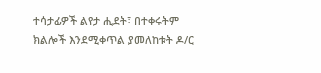ተሳታፊዎች ልየታ ሒደት፣ በተቀሩትም ክልሎች እንደሚቀጥል ያመለከቱት ዶ/ር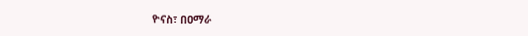ዮናስ፣ በዐማራ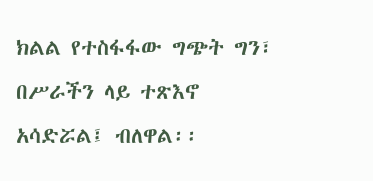ክልል የተስፋፋው ግጭት ግን፣ በሥራችን ላይ ተጽእኖ አሳድሯል፤ ብለዋል፡፡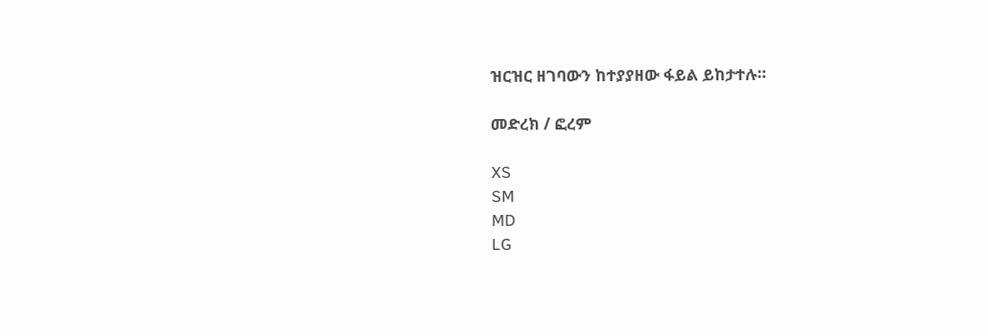ዝርዝር ዘገባውን ከተያያዘው ፋይል ይከታተሉ።

መድረክ / ፎረም

XS
SM
MD
LG